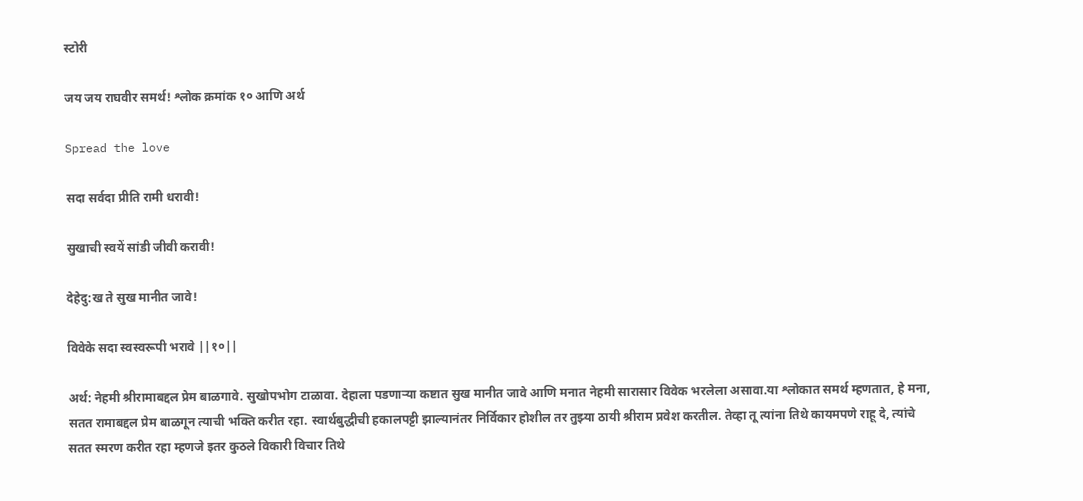स्टोरी

जय जय राघवीर समर्थ! श्लोक क्रमांक १० आणि अर्थ

Spread the love

सदा सर्वदा प्रीति रामी धरावी!

सुखाची स्वयें सांडी जीवी करावी!

देहेदु:ख ते सुख मानीत जावे!

विवेके सदा स्वस्वरूपी भरावे ||१०||

अर्थ: नेहमी श्रीरामाबद्दल प्रेम बाळगावे. सुखोपभोग टाळावा. देहाला पडणाऱ्या कष्टात सुख मानीत जावे आणि मनात नेहमी सारासार विवेक भरलेला असावा.या श्लोकात समर्थ म्हणतात, हे मना, सतत रामाबद्दल प्रेम बाळगून त्याची भक्ति करीत रहा. स्वार्थबुद्धीची हकालपट्टी झाल्यानंतर निर्विकार होशील तर तुझ्या ठायी श्रीराम प्रवेश करतील. तेव्हा तू त्यांना तिथे कायमपणे राहू दे, त्यांचे सतत स्मरण करीत रहा म्हणजे इतर कुठले विकारी विचार तिथे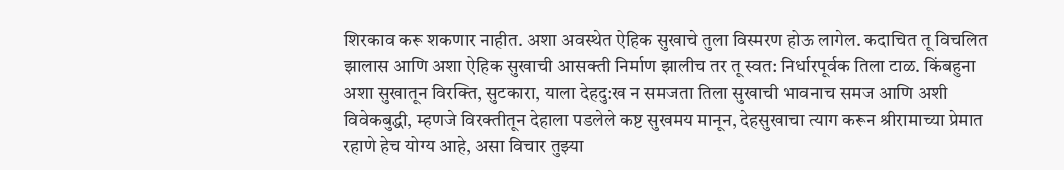शिरकाव करू शकणार नाहीत. अशा अवस्थेत ऐहिक सुखाचे तुला विस्मरण होऊ लागेल. कदाचित तू विचलित झालास आणि अशा ऐहिक सुखाची आसक्ती निर्माण झालीच तर तू स्वत: निर्धारपूर्वक तिला टाळ. किंबहुना अशा सुखातून विरक्ति, सुटकारा, याला देहदु:ख न समजता तिला सुखाची भावनाच समज आणि अशी विवेकबुद्धी, म्हणजे विरक्तीतून देहाला पडलेले कष्ट सुखमय मानून, देहसुखाचा त्याग करून श्रीरामाच्या प्रेमात रहाणे हेच योग्य आहे, असा विचार तुझ्या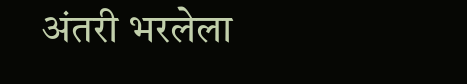अंतरी भरलेला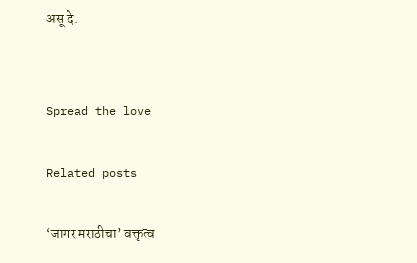असू दे.


Spread the love

Related posts

‘जागर मराठीचा’ वक्तृत्व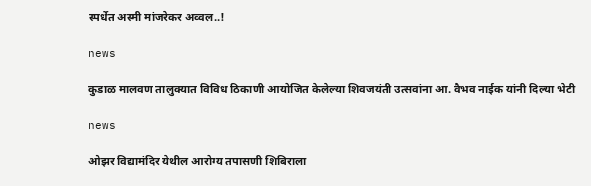स्पर्धेत अस्मी मांजरेकर अव्वल..!

news

कुडाळ मालवण तालुक्यात विविध ठिकाणी आयोजित केलेल्या शिवजयंती उत्सवांना आ. वैभव नाईक यांनी दिल्या भेटी

news

ओझर विद्यामंदिर येथील आरोग्य तपासणी शिबिराला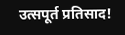उत्सपूर्त प्रतिसाद!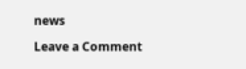news

Leave a Comment